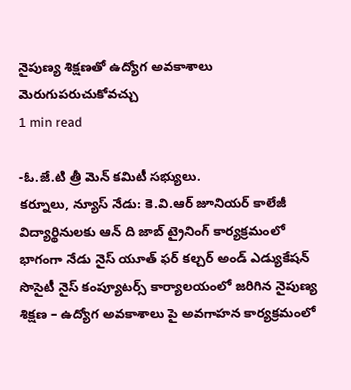నైపుణ్య శిక్షణతో ఉద్యోగ అవకాశాలు మెరుగుపరుచుకోవచ్చు
1 min read

-ఓ.జే.టి త్రీ మెన్ కమిటీ సభ్యులు.
కర్నూలు, న్యూస్ నేడు: కె.వి.ఆర్ జూనియర్ కాలేజీ విద్యార్థినులకు ఆన్ ది జాబ్ ట్రైనింగ్ కార్యక్రమంలో భాగంగా నేడు నైస్ యూత్ ఫర్ కల్చర్ అండ్ ఎడ్యుకేషన్ సొసైటీ నైస్ కంప్యూటర్స్ కార్యాలయంలో జరిగిన నైపుణ్య శిక్షణ – ఉద్యోగ అవకాశాలు పై అవగాహన కార్యక్రమంలో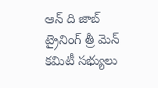ఆన్ ది జాబ్ ట్రైనింగ్ త్రీ మెన్ కమిటీ సభ్యులు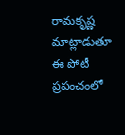రామకృష్ణ మాట్లాడుతూ ఈ పోటీ ప్రపంచంలో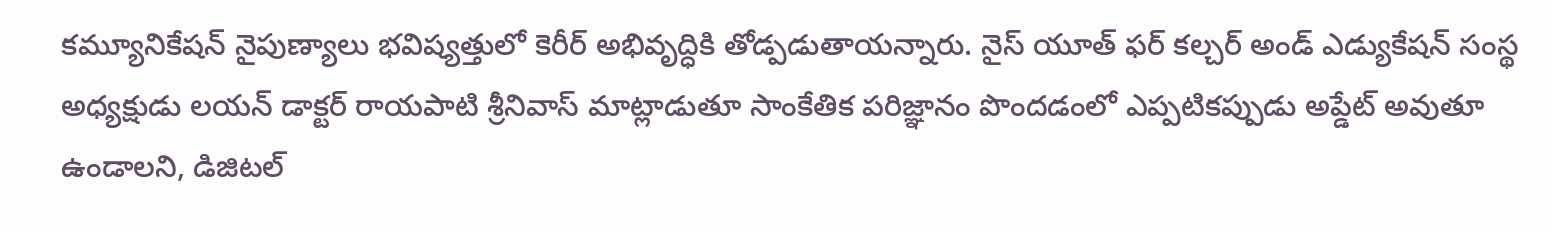కమ్యూనికేషన్ నైపుణ్యాలు భవిష్యత్తులో కెరీర్ అభివృద్ధికి తోడ్పడుతాయన్నారు. నైస్ యూత్ ఫర్ కల్చర్ అండ్ ఎడ్యుకేషన్ సంస్థ అధ్యక్షుడు లయన్ డాక్టర్ రాయపాటి శ్రీనివాస్ మాట్లాడుతూ సాంకేతిక పరిజ్ఞానం పొందడంలో ఎప్పటికప్పుడు అప్డేట్ అవుతూ ఉండాలని, డిజిటల్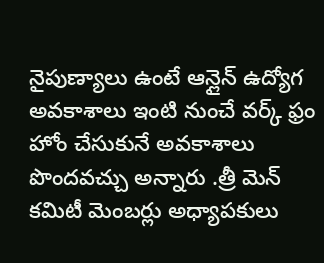నైపుణ్యాలు ఉంటే ఆన్లైన్ ఉద్యోగ అవకాశాలు ఇంటి నుంచే వర్క్ ఫ్రం హోం చేసుకునే అవకాశాలు పొందవచ్చు అన్నారు .త్రీ మెన్ కమిటీ మెంబర్లు అధ్యాపకులు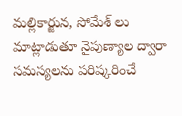మల్లికార్జున, సోమేశ్ లు మాట్లాడుతూ నైపుణ్యాల ద్వారా సమస్యలను పరిష్కరించే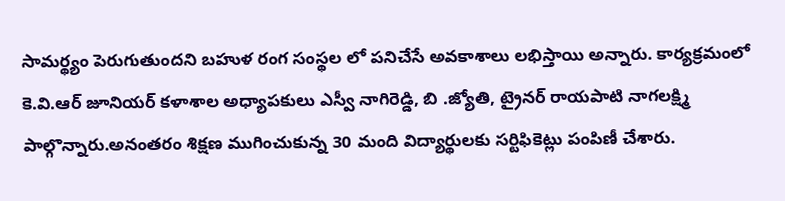సామర్థ్యం పెరుగుతుందని బహుళ రంగ సంస్థల లో పనిచేసే అవకాశాలు లభిస్తాయి అన్నారు. కార్యక్రమంలో కె.వి.ఆర్ జూనియర్ కళాశాల అధ్యాపకులు ఎస్వీ నాగిరెడ్డి, బి .జ్యోతి, ట్రైనర్ రాయపాటి నాగలక్ష్మి పాల్గొన్నారు.అనంతరం శిక్షణ ముగించుకున్న 30 మంది విద్యార్థులకు సర్టిఫికెట్లు పంపిణీ చేశారు.